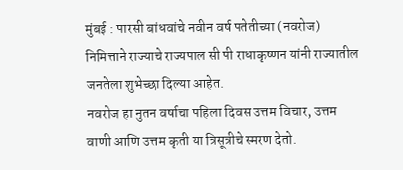मुंबई : पारसी बांधवांचे नवीन वर्ष पतेतीच्या (नवरोज) निमित्ताने राज्याचे राज्यपाल सी पी राधाकृष्णन यांनी राज्यातील जनतेला शुभेच्छा दिल्या आहेत.
नवरोज हा नुतन वर्षाचा पहिला दिवस उत्तम विचार, उत्तम वाणी आणि उत्तम कृती या त्रिसूत्रीचे स्मरण देतो.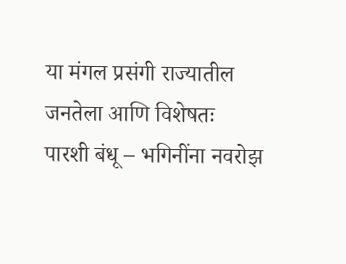या मंगल प्रसंगी राज्यातील जनतेला आणि विशेषतः पारशी बंधू – भगिनींना नवरोझ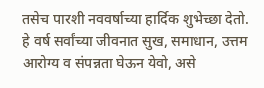तसेच पारशी नववर्षाच्या हार्दिक शुभेच्छा देतो. हे वर्ष सर्वांच्या जीवनात सुख, समाधान, उत्तम आरोग्य व संपन्नता घेऊन येवो, असे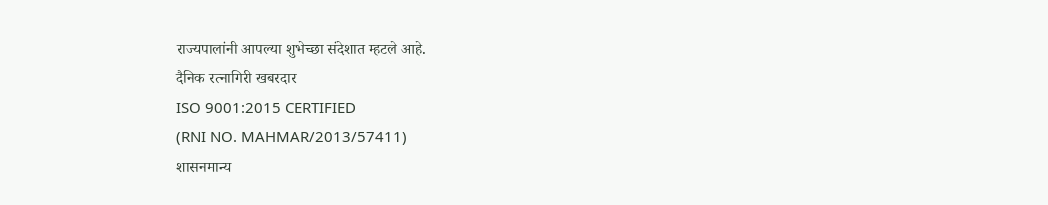राज्यपालांनी आपल्या शुभेच्छा संदेशात म्हटले आहे.
दैनिक रत्नागिरी खबरदार
ISO 9001:2015 CERTIFIED
(RNI NO. MAHMAR/2013/57411)
शासनमान्य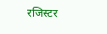रजिस्टर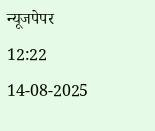न्यूजपेपर
12:22 14-08-2025